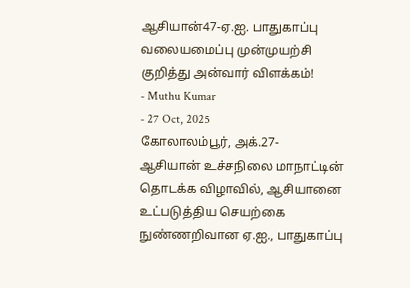ஆசியான்47-ஏ.ஐ. பாதுகாப்பு வலையமைப்பு முன்முயற்சி குறித்து அன்வார் விளக்கம்!
- Muthu Kumar
- 27 Oct, 2025
கோலாலம்பூர், அக்.27-
ஆசியான் உச்சநிலை மாநாட்டின் தொடக்க விழாவில், ஆசியானை உட்படுத்திய செயற்கை நுண்ணறிவான ஏ.ஐ., பாதுகாப்பு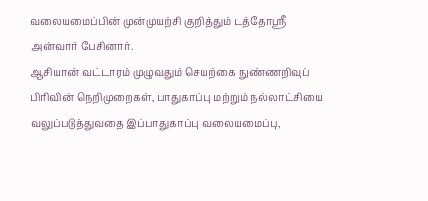வலையமைப்பின் முன்முயற்சி குறித்தும் டத்தோஸ்ரீ அன்வார் பேசினார்.
ஆசியான் வட்டாரம் முழுவதும் செயற்கை நுண்ணறிவுப் பிரிவின் நெறிமுறைகள், பாதுகாப்பு மற்றும் நல்லாட்சியை வலுப்படுத்துவதை இப்பாதுகாப்பு வலையமைப்பு,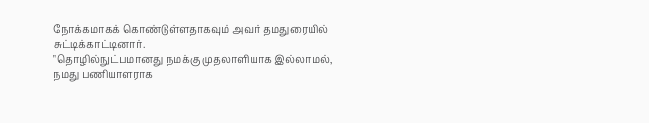நோக்கமாகக் கொண்டுள்ளதாகவும் அவர் தமதுரையில்
சுட்டிக்காட்டினார்.
"தொழில்நுட்பமானது நமக்கு முதலாளியாக இல்லாமல், நமது பணியாளராக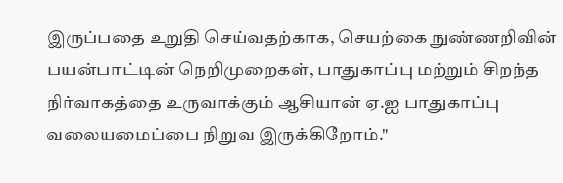இருப்பதை உறுதி செய்வதற்காக, செயற்கை நுண்ணறிவின் பயன்பாட்டின் நெறிமுறைகள், பாதுகாப்பு மற்றும் சிறந்த நிர்வாகத்தை உருவாக்கும் ஆசியான் ஏ.ஐ பாதுகாப்பு வலையமைப்பை நிறுவ இருக்கிறோம்."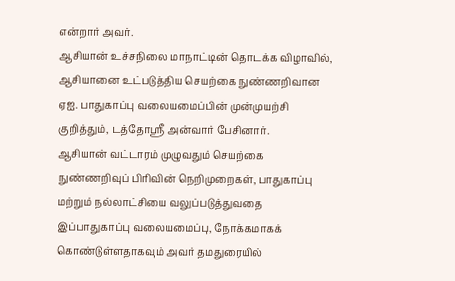என்றார் அவர்.
ஆசியான் உச்சநிலை மாநாட்டின் தொடக்க விழாவில், ஆசியானை உட்படுத்திய செயற்கை நுண்ணறிவான ஏஐ. பாதுகாப்பு வலையமைப்பின் முன்முயற்சி குறித்தும், டத்தோஸ்ரீ அன்வார் பேசினார்.
ஆசியான் வட்டாரம் முழுவதும் செயற்கை நுண்ணறிவுப் பிரிவின் நெறிமுறைகள், பாதுகாப்பு மற்றும் நல்லாட்சியை வலுப்படுத்துவதை இப்பாதுகாப்பு வலையமைப்பு, நோக்கமாகக் கொண்டுள்ளதாகவும் அவர் தமதுரையில்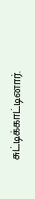சுட்டிக்காட்டினார்.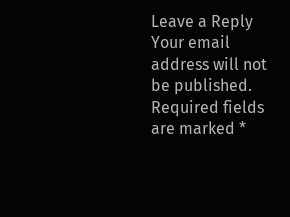Leave a Reply
Your email address will not be published. Required fields are marked *